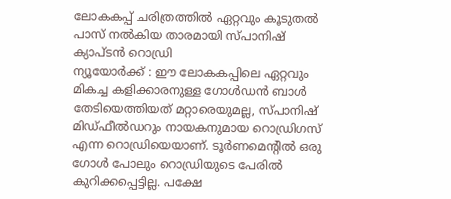ലോകകപ്പ് ചരിത്രത്തിൽ ഏറ്റവും കൂടുതൽ പാസ് നൽകിയ താരമായി സ്പാനിഷ് ക്യാപ്ടൻ റൊഡ്രി
ന്യൂയോർക്ക് : ഈ ലോകകപ്പിലെ ഏറ്റവും മികച്ച കളിക്കാരനുള്ള ഗോൾഡൻ ബാൾ തേടിയെത്തിയത് മറ്റാരെയുമല്ല, സ്പാനിഷ് മിഡ്ഫീൽഡറും നായകനുമായ റൊഡ്രിഗസ് എന്ന റൊഡ്രിയെയാണ്. ടൂർണമെന്റിൽ ഒരു ഗോൾ പോലും റൊഡ്രിയുടെ പേരിൽ കുറിക്കപ്പെട്ടില്ല. പക്ഷേ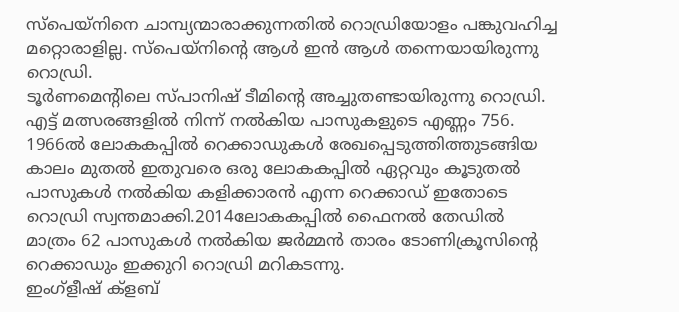സ്പെയ്നിനെ ചാമ്പ്യന്മാരാക്കുന്നതിൽ റൊഡ്രിയോളം പങ്കുവഹിച്ച മറ്റൊരാളില്ല. സ്പെയ്നിന്റെ ആൾ ഇൻ ആൾ തന്നെയായിരുന്നു റൊഡ്രി.
ടൂർണമെന്റിലെ സ്പാനിഷ് ടീമിന്റെ അച്ചുതണ്ടായിരുന്നു റൊഡ്രി. എട്ട് മത്സരങ്ങളിൽ നിന്ന് നൽകിയ പാസുകളുടെ എണ്ണം 756. 1966ൽ ലോകകപ്പിൽ റെക്കാഡുകൾ രേഖപ്പെടുത്തിത്തുടങ്ങിയ കാലം മുതൽ ഇതുവരെ ഒരു ലോകകപ്പിൽ ഏറ്റവും കൂടുതൽ പാസുകൾ നൽകിയ കളിക്കാരൻ എന്ന റെക്കാഡ് ഇതോടെ റൊഡ്രി സ്വന്തമാക്കി.2014ലോകകപ്പിൽ ഫൈനൽ തേഡിൽ മാത്രം 62 പാസുകൾ നൽകിയ ജർമ്മൻ താരം ടോണിക്രൂസിന്റെ റെക്കാഡും ഇക്കുറി റൊഡ്രി മറികടന്നു.
ഇംഗ്ളീഷ് ക്ളബ്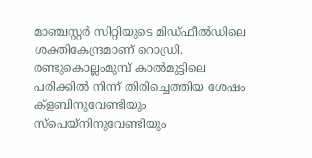മാഞ്ചസ്റ്റർ സിറ്റിയുടെ മിഡ്ഫീൽഡിലെ ശക്തികേന്ദ്രമാണ് റൊഡ്രി. രണ്ടുകൊല്ലംമുമ്പ് കാൽമുട്ടിലെ പരിക്കിൽ നിന്ന് തിരിച്ചെത്തിയ ശേഷം ക്ളബിനുവേണ്ടിയും സ്പെയ്നിനുവേണ്ടിയും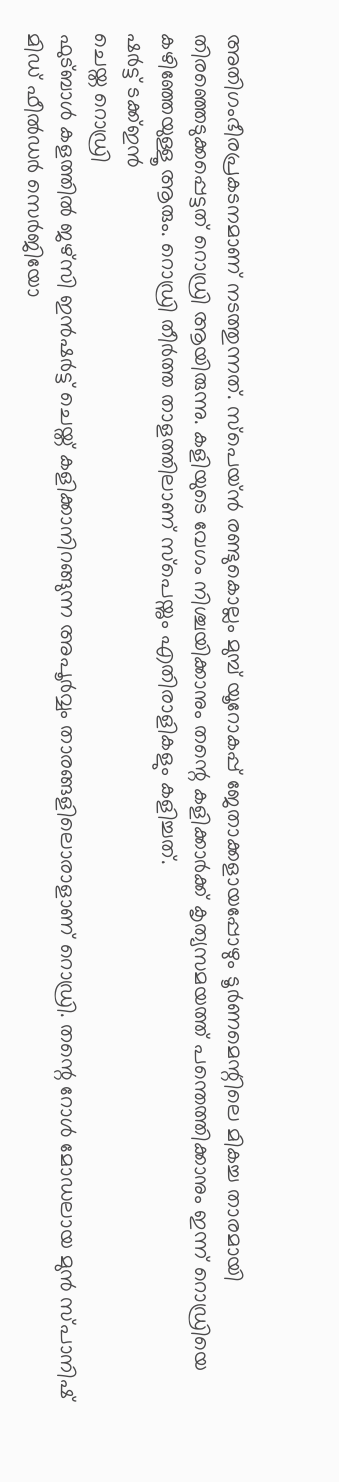അതിഗംഭീരപ്രകടനമാണ് നടത്തുന്നത്. സ്പെയ്ൻ രണ്ടുകൊല്ലം മുമ്പ് യൂറോകപ്പ് ജേതാക്കളായപ്പോഴും ടൂർണമെന്റിലെ മികച്ച താരമായി തിരഞ്ഞെടുക്കപ്പെട്ടത് റൊഡ്രി ആയിരുന്നു. കളിയുടെ വേഗം നിശ്ചയിക്കാനും തന്റെ കളിക്കാർക്ക് കൃത്യസമയത്ത് പന്തെത്തിക്കാനും ഇന്ന് റൊഡ്രിയെ കഴിഞ്ഞേയുള്ളൂ ആരും. റൊഡ്രി തീർത്ത താളത്തിലാണ് സ്പെയ്നും എതിരാളികളും കളിച്ചത്.
ഷർട്ട് ടക്ക്ഇൻ
ചെയ്ത റൊഡ്രി
ഫുട്ബാൾ കളത്തിൽ ജഴ്സി ഇൻഷർട്ട് ചെയ്ത് കളിക്കാനിറങ്ങുന്ന അപൂർവ്വം താരങ്ങളിലൊരാളാണ് റൊഡ്രി. തന്റെ റോൾ മോഡലായ മുൻ സ്പാനിഷ് മിഡ് ഫീൽഡർ സെർജിയോ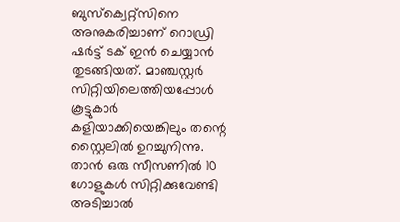ബുസ്ക്വെറ്റ്സിനെ അനുകരിച്ചാണ് റൊഡ്രി ഷർട്ട് ടക് ഇൻ ചെയ്യാൻ തുടങ്ങിയത്. മാഞ്ചസ്റ്റർ സിറ്റിയിലെത്തിയപ്പോൾ കൂട്ടുകാർ കളിയാക്കിയെങ്കിലും തന്റെ സ്റ്റൈലിൽ ഉറച്ചുനിന്നു. താൻ ഒരു സീസണിൽ 10 ഗോളുകൾ സിറ്റിക്കുവേണ്ടി അടിച്ചാൽ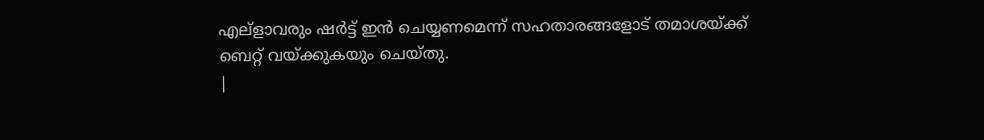എല്ളാവരും ഷർട്ട് ഇൻ ചെയ്യണമെന്ന് സഹതാരങ്ങളോട് തമാശയ്ക്ക് ബെറ്റ് വയ്ക്കുകയും ചെയ്തു.
|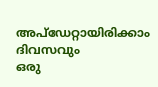അപ്ഡേറ്റായിരിക്കാം ദിവസവും
ഒരു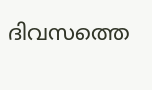ദിവസത്തെ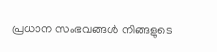പ്രധാന സംഭവങ്ങൾ നിങ്ങളുടെ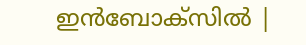ഇൻബോക്സിൽ |